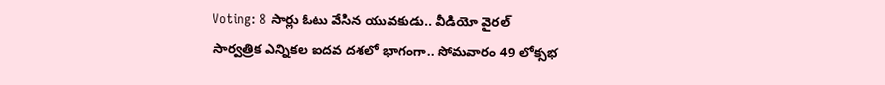Voting: 8 సార్లు ఓటు వేసిన యువకుడు.. వీడియో వైరల్
సార్వత్రిక ఎన్నికల ఐదవ దశలో భాగంగా.. సోమవారం 49 లోక్సభ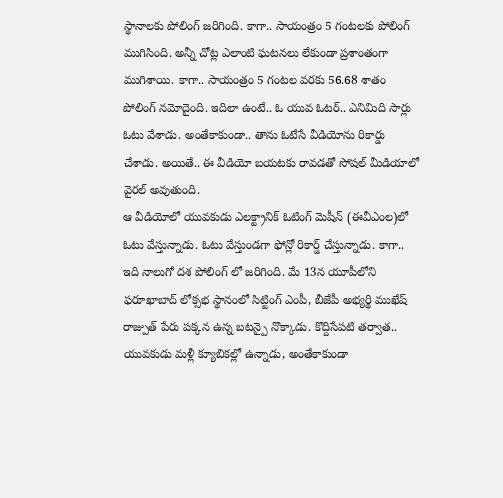స్థానాలకు పోలింగ్ జరిగింది. కాగా.. సాయంత్రం 5 గంటలకు పోలింగ్ ముగిసింది. అన్నీ చోట్ల ఎలాంటి ఘటనలు లేకుండా ప్రశాంతంగా ముగిశాయి. కాగా.. సాయంత్రం 5 గంటల వరకు 56.68 శాతం పోలింగ్ నమోదైంది. ఇదిలా ఉంటే.. ఓ యువ ఓటర్.. ఎనిమిది సార్లు ఓటు వేశాడు. అంతేకాకుండా.. తాను ఓటేసే వీడియోను రికార్డు చేశాడు. అయితే.. ఈ వీడియో బయటకు రావడతో సోషల్ మీడియాలో వైరల్ అవుతుంది.
ఆ వీడియోలో యువకుడు ఎలక్ట్రానిక్ ఓటింగ్ మెషీన్ (ఈవీఎంల)లో ఓటు వేస్తున్నాడు. ఓటు వేస్తుండగా ఫోన్లో రికార్డ్ చేస్తున్నాడు. కాగా.. ఇది నాలుగో దశ పోలింగ్ లో జరిగింది. మే 13న యూపీలోని ఫరూఖాబాద్ లోక్సభ స్థానంలో సిట్టింగ్ ఎంపీ, బీజేపీ అభ్యర్థి ముఖేష్ రాజ్పుత్ పేరు పక్కన ఉన్న బటన్పై నొక్కాడు. కొద్దిసేపటి తర్వాత.. యువకుడు మళ్లీ క్యూబికల్లో ఉన్నాడు, అంతేకాకుండా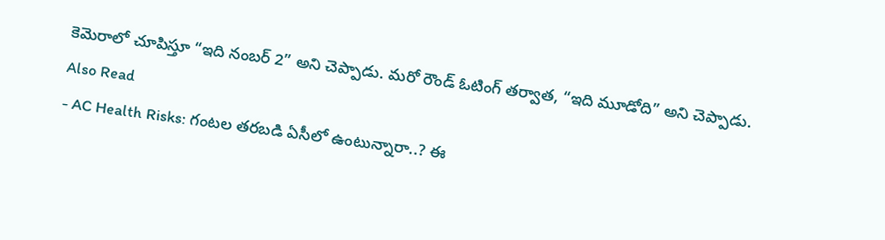కెమెరాలో చూపిస్తూ “ఇది నంబర్ 2” అని చెప్పాడు. మరో రౌండ్ ఓటింగ్ తర్వాత, “ఇది మూడోది” అని చెప్పాడు.
Also Read
- AC Health Risks: గంటల తరబడి ఏసీలో ఉంటున్నారా..? ఈ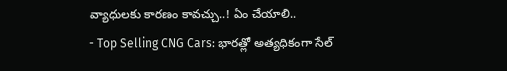వ్యాధులకు కారణం కావచ్చు..! ఏం చేయాలి..
- Top Selling CNG Cars: భారత్లో అత్యధికంగా సేల్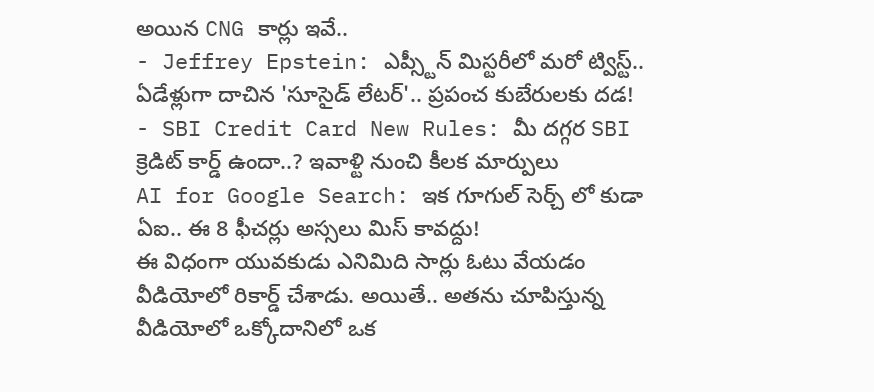అయిన CNG కార్లు ఇవే..
- Jeffrey Epstein: ఎప్స్టీన్ మిస్టరీలో మరో ట్విస్ట్.. ఏడేళ్లుగా దాచిన 'సూసైడ్ లేటర్'.. ప్రపంచ కుబేరులకు దడ!
- SBI Credit Card New Rules: మీ దగ్గర SBI క్రెడిట్ కార్డ్ ఉందా..? ఇవాళ్టి నుంచి కీలక మార్పులు
AI for Google Search: ఇక గూగుల్ సెర్చ్ లో కుడా ఏఐ.. ఈ 8 ఫీచర్లు అస్సలు మిస్ కావద్దు!
ఈ విధంగా యువకుడు ఎనిమిది సార్లు ఓటు వేయడం వీడియోలో రికార్డ్ చేశాడు. అయితే.. అతను చూపిస్తున్న వీడియోలో ఒక్కోదానిలో ఒక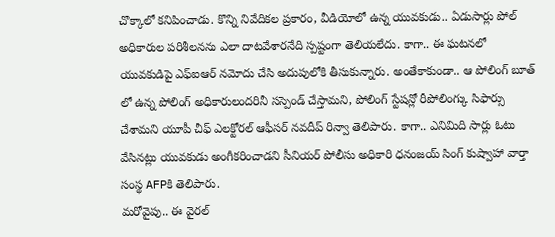చొక్కాలో కనిపించాడు. కొన్ని నివేదికల ప్రకారం, వీడియోలో ఉన్న యువకుడు.. ఏడుసార్లు పోల్ అధికారుల పరిశీలనను ఎలా దాటవేశారనేది స్పష్టంగా తెలియలేదు. కాగా.. ఈ ఘటనలో యువకుడిపై ఎఫ్ఐఆర్ నమోదు చేసి అదుపులోకి తీసుకున్నారు. అంతేకాకుండా.. ఆ పోలింగ్ బూత్ లో ఉన్న పోలింగ్ అధికారులందరినీ సస్పెండ్ చేస్తామని, పోలింగ్ స్టేషన్లో రీపోలింగ్కు సిఫార్సు చేశామని యూపీ చీఫ్ ఎలక్టోరల్ ఆఫీసర్ నవదీప్ రిన్వా తెలిపారు. కాగా.. ఎనిమిది సార్లు ఓటు వేసినట్లు యువకుడు అంగీకరించాడని సీనియర్ పోలీసు అధికారి ధనంజయ్ సింగ్ కుష్వాహా వార్తా సంస్థ AFPకి తెలిపారు.
మరోవైపు.. ఈ వైరల్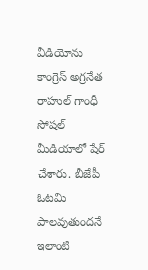వీడియోను కాంగ్రెస్ అగ్రనేత రాహుల్ గాంధీ సోషల్ మీడియాలో షేర్ చేశారు. బీజేపీ ఓటమి పాలవుతుందనే ఇలాంటి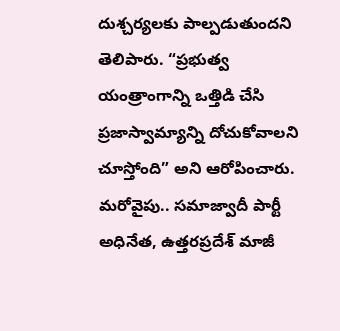దుశ్చర్యలకు పాల్పడుతుందని తెలిపారు. “ప్రభుత్వ యంత్రాంగాన్ని ఒత్తిడి చేసి ప్రజాస్వామ్యాన్ని దోచుకోవాలని చూస్తోంది” అని ఆరోపించారు. మరోవైపు.. సమాజ్వాదీ పార్టీ అధినేత, ఉత్తరప్రదేశ్ మాజీ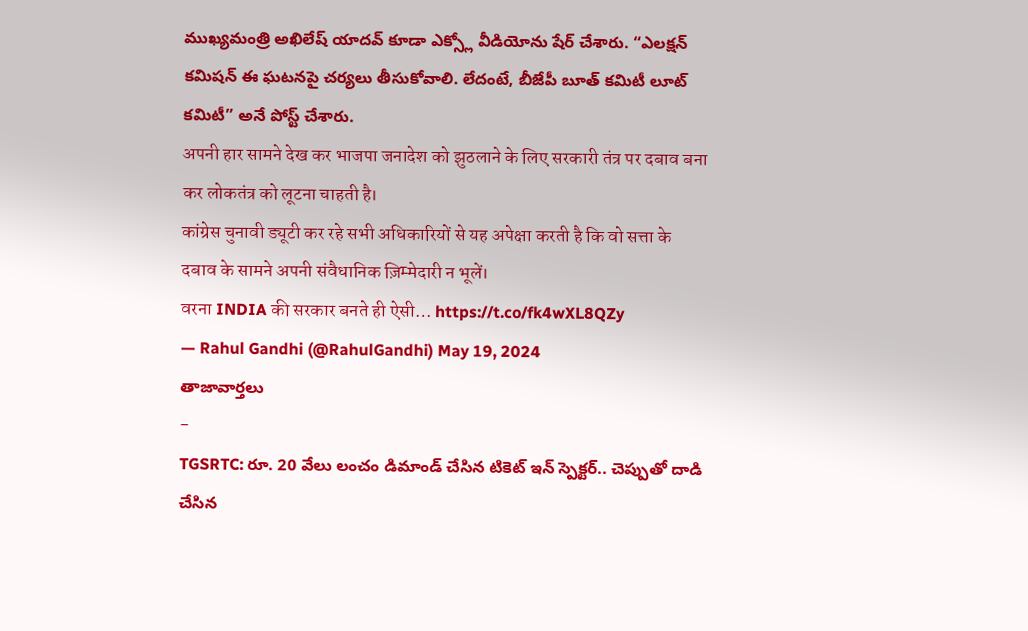ముఖ్యమంత్రి అఖిలేష్ యాదవ్ కూడా ఎక్స్లో వీడియోను షేర్ చేశారు. “ఎలక్షన్ కమిషన్ ఈ ఘటనపై చర్యలు తీసుకోవాలి. లేదంటే, బీజేపీ బూత్ కమిటీ లూట్ కమిటీ” అనే పోస్ట్ చేశారు.
अपनी हार सामने देख कर भाजपा जनादेश को झुठलाने के लिए सरकारी तंत्र पर दबाव बना कर लोकतंत्र को लूटना चाहती है।
कांग्रेस चुनावी ड्यूटी कर रहे सभी अधिकारियों से यह अपेक्षा करती है कि वो सत्ता के दबाव के सामने अपनी संवैधानिक ज़िम्मेदारी न भूलें।
वरना INDIA की सरकार बनते ही ऐसी… https://t.co/fk4wXL8QZy
— Rahul Gandhi (@RahulGandhi) May 19, 2024
తాజావార్తలు
-
TGSRTC: రూ. 20 వేలు లంచం డిమాండ్ చేసిన టికెట్ ఇన్ స్పెక్టర్.. చెప్పుతో దాడి చేసిన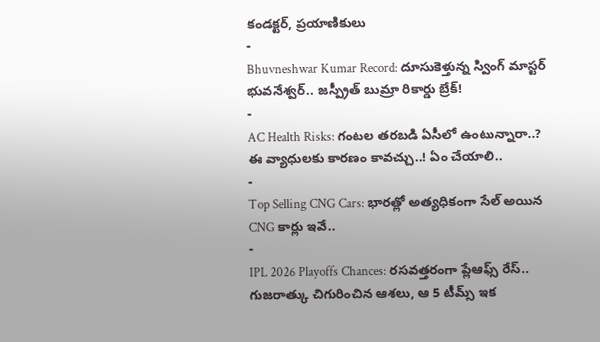కండక్టర్, ప్రయాణికులు
-
Bhuvneshwar Kumar Record: దూసుకెళ్తున్న స్వింగ్ మాస్టర్ భువనేశ్వర్.. జస్ప్రీత్ బుమ్రా రికార్డు బ్రేక్!
-
AC Health Risks: గంటల తరబడి ఏసీలో ఉంటున్నారా..? ఈ వ్యాధులకు కారణం కావచ్చు..! ఏం చేయాలి..
-
Top Selling CNG Cars: భారత్లో అత్యధికంగా సేల్ అయిన CNG కార్లు ఇవే..
-
IPL 2026 Playoffs Chances: రసవత్తరంగా ప్లేఆఫ్స్ రేస్.. గుజరాత్కు చిగురించిన ఆశలు, ఆ 5 టీమ్స్ ఇక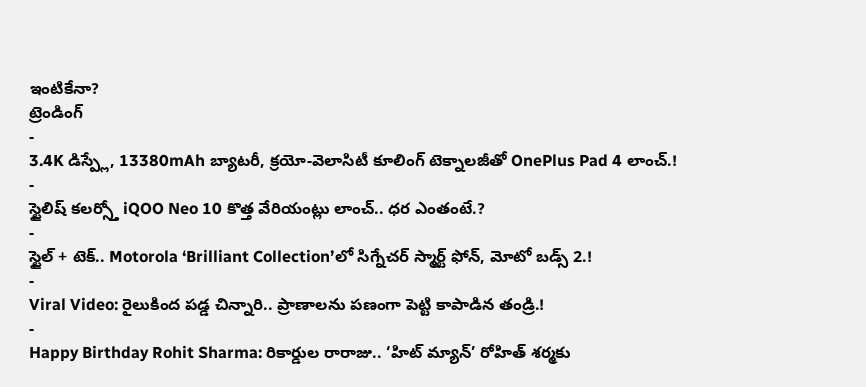ఇంటికేనా?
ట్రెండింగ్
-
3.4K డిస్ప్లే, 13380mAh బ్యాటరీ, క్రయో-వెలాసిటీ కూలింగ్ టెక్నాలజీతో OnePlus Pad 4 లాంచ్.!
-
స్టైలిష్ కలర్స్తో iQOO Neo 10 కొత్త వేరియంట్లు లాంచ్.. ధర ఎంతంటే.?
-
స్టైల్ + టెక్.. Motorola ‘Brilliant Collection’లో సిగ్నేచర్ స్మార్ట్ ఫోన్, మోటో బడ్స్ 2.!
-
Viral Video: రైలుకింద పడ్డ చిన్నారి.. ప్రాణాలను పణంగా పెట్టి కాపాడిన తండ్రి.!
-
Happy Birthday Rohit Sharma: రికార్డుల రారాజు.. ‘హిట్ మ్యాన్’ రోహిత్ శర్మకు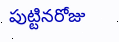పుట్టినరోజు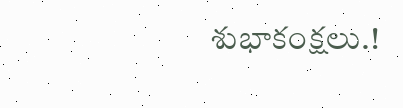శుభాకంక్షలు.!